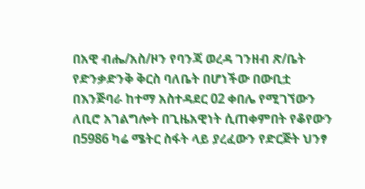በአዊ ብሔ/አስ/ዞን የባንጃ ወረዳ ገንዘብ ጽ/ቤት የድንቃድንቅ ቅርስ ባለቤት በሆነችው በውቢቷ በእንጅባራ ከተማ አስተዳደር 02 ቀበሌ የሚገኘውን ለቢሮ አገልግሎት በጊዜአዊነት ሲጠቀምበት የቆየውን በ5986 ካሬ ሜትር ስፋት ላይ ያረፈውን የድርጅት ህንፃ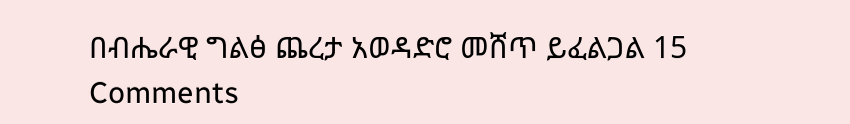በብሔራዊ ግልፅ ጨረታ አወዳድሮ መሸጥ ይፈልጋል 15 Comments